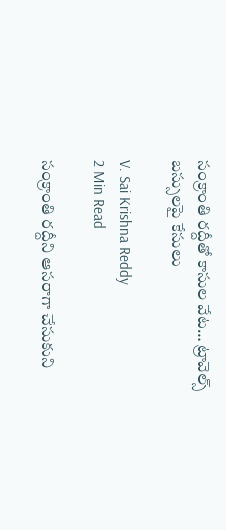సంక్రాంతి రద్దీతో కాసుల వేట… ట్రావెల్స్ బస్సులపై కేసులు

V. Sai Krishna Reddy
2 Min Read

సంక్రాంతి రద్దీని ఆసరాగా చేసుకుని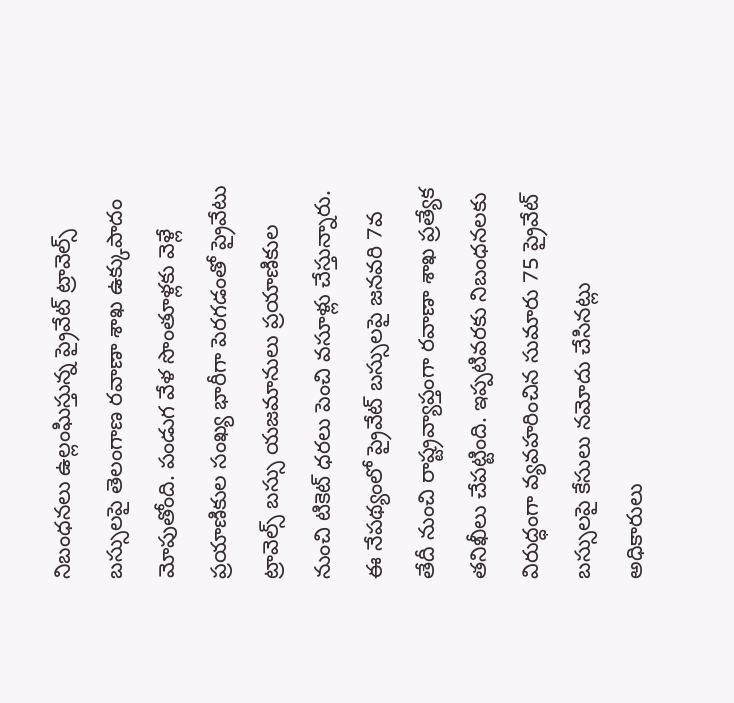నిబంధనలు ఉల్లంఘిస్తున్న ప్రైవేట్ ట్రావెల్స్ బస్సులపై తెలంగాణ రవాణా శాఖ ఉక్కుపాదం మోపుతోంది. పండుగ వేళ సొంతూళ్లకు వెళ్లే ప్రయాణికుల సంఖ్య భారీగా పెరగడంతో ప్రైవేటు ట్రావెల్స్ బస్సు యజమానులు ప్రయాణికుల నుంచి టికెట్ ధరలు పెంచి వసూళ్లు చేస్తున్నారు. ఈ నేపథ్యంలో ప్రైవేట్ బస్సులపై జనవరి 7వ తేదీ నుంచి రాష్ట్రవ్యాప్తంగా రవాణా శాఖ ప్రత్యేక తనిఖీలు చేపట్టింది. ఇప్పటివరకు నిబంధనలకు విరుద్ధంగా వ్యవహరించిన సుమారు 75 ప్రైవేట్ బస్సులపై కేసులు నమోదు చేసినట్లు అధికారులు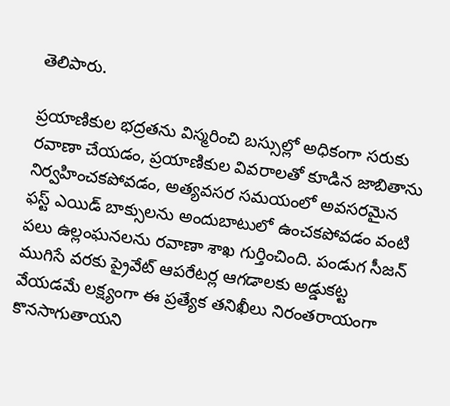తెలిపారు.

ప్రయాణికుల భద్రతను విస్మరించి బస్సుల్లో అధికంగా సరుకు రవాణా చేయడం, ప్రయాణికుల వివరాలతో కూడిన జాబితాను నిర్వహించకపోవడం, అత్యవసర సమయంలో అవసరమైన ఫస్ట్‌ ఎయిడ్ బాక్సులను అందుబాటులో ఉంచకపోవడం వంటి పలు ఉల్లంఘనలను రవాణా శాఖ గుర్తించింది. పండుగ సీజన్ ముగిసే వరకు ప్రైవేట్ ఆపరేటర్ల ఆగడాలకు అడ్డుకట్ట వేయడమే లక్ష్యంగా ఈ ప్రత్యేక తనిఖీలు నిరంతరాయంగా కొనసాగుతాయని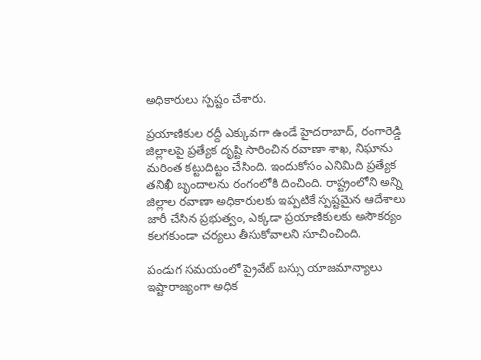అధికారులు స్పష్టం చేశారు.

ప్రయాణికుల రద్దీ ఎక్కువగా ఉండే హైదరాబాద్, రంగారెడ్డి జిల్లాలపై ప్రత్యేక దృష్టి సారించిన రవాణా శాఖ, నిఘాను మరింత కట్టుదిట్టం చేసింది. ఇందుకోసం ఎనిమిది ప్రత్యేక తనిఖీ బృందాలను రంగంలోకి దించింది. రాష్ట్రంలోని అన్ని జిల్లాల రవాణా అధికారులకు ఇప్పటికే స్పష్టమైన ఆదేశాలు జారీ చేసిన ప్రభుత్వం, ఎక్కడా ప్రయాణికులకు అసౌకర్యం కలగకుండా చర్యలు తీసుకోవాలని సూచించింది.

పండుగ సమయంలో ప్రైవేట్ బస్సు యాజమాన్యాలు ఇష్టారాజ్యంగా అధిక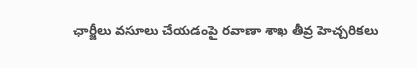ఛార్జీలు వసూలు చేయడంపై రవాణా శాఖ తీవ్ర హెచ్చరికలు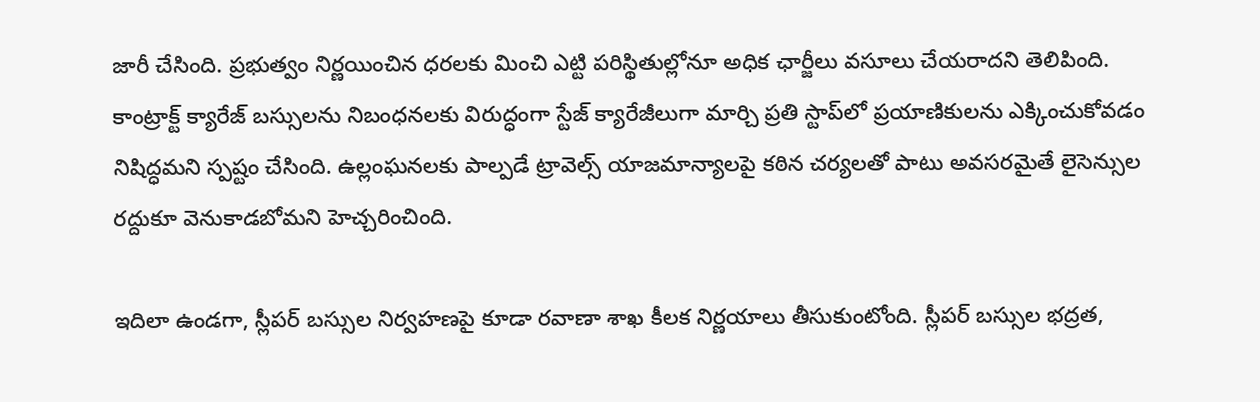జారీ చేసింది. ప్రభుత్వం నిర్ణయించిన ధరలకు మించి ఎట్టి పరిస్థితుల్లోనూ అధిక ఛార్జీలు వసూలు చేయరాదని తెలిపింది. కాంట్రాక్ట్ క్యారేజ్ బస్సులను నిబంధనలకు విరుద్ధంగా స్టేజ్ క్యారేజీలుగా మార్చి ప్రతి స్టాప్‌లో ప్రయాణికులను ఎక్కించుకోవడం నిషిద్ధమని స్పష్టం చేసింది. ఉల్లంఘనలకు పాల్పడే ట్రావెల్స్ యాజమాన్యాలపై కఠిన చర్యలతో పాటు అవసరమైతే లైసెన్సుల రద్దుకూ వెనుకాడబోమని హెచ్చరించింది.

ఇదిలా ఉండగా, స్లీపర్ బస్సుల నిర్వహణపై కూడా రవాణా శాఖ కీలక నిర్ణయాలు తీసుకుంటోంది. స్లీపర్ బస్సుల భద్రత,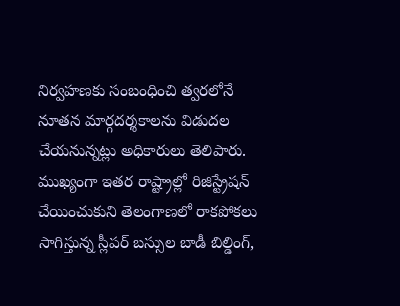నిర్వహణకు సంబంధించి త్వరలోనే నూతన మార్గదర్శకాలను విడుదల చేయనున్నట్లు అధికారులు తెలిపారు. ముఖ్యంగా ఇతర రాష్ట్రాల్లో రిజిస్ట్రేషన్ చేయించుకుని తెలంగాణలో రాకపోకలు సాగిస్తున్న స్లీపర్ బస్సుల బాడీ బిల్డింగ్‌,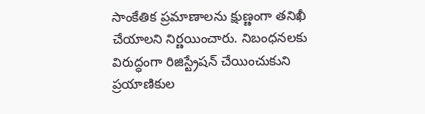సాంకేతిక ప్రమాణాలను క్షుణ్ణంగా తనిఖీ చేయాలని నిర్ణయించారు. నిబంధనలకు విరుద్ధంగా రిజిస్ట్రేషన్ చేయించుకుని ప్రయాణికుల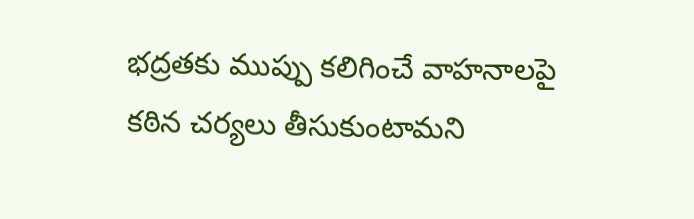భద్రతకు ముప్పు కలిగించే వాహనాలపై కఠిన చర్యలు తీసుకుంటామని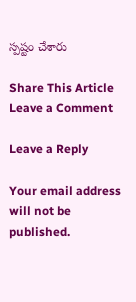స్పష్టం చేశారు

Share This Article
Leave a Comment

Leave a Reply

Your email address will not be published.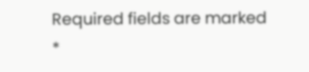Required fields are marked *